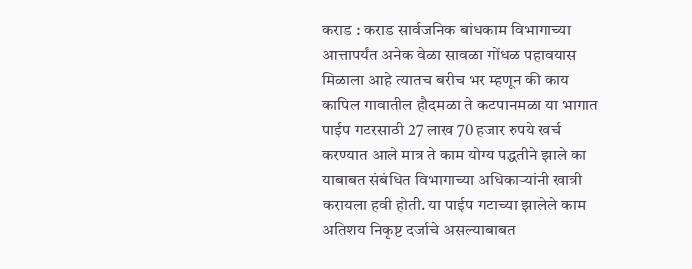कराड : कराड सार्वजनिक बांधकाम विभागाच्या आत्तापर्यंत अनेक वेळा सावळा गोंधळ पहावयास मिळाला आहे त्यातच बरीच भर म्हणून की काय कापिल गावातील हौदमळा ते कटपानमळा या भागात पाईप गटरसाठी 27 लाख 70 हजार रुपये खर्च करण्यात आले मात्र ते काम योग्य पद्धतीने झाले का याबाबत संबंधित विभागाच्या अधिकाऱ्यांनी खात्री करायला हवी होती. या पाईप गटाच्या झालेले काम अतिशय निकृष्ट दर्जाचे असल्याबाबत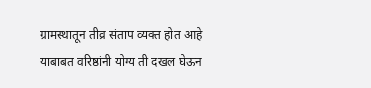ग्रामस्थातून तीव्र संताप व्यक्त होत आहे याबाबत वरिष्ठांनी योग्य ती दखल घेऊन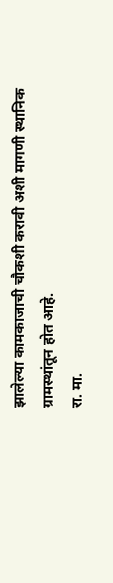झालेल्या कामकाजाची चौकशी करावी अशी मागणी स्थानिक ग्रामस्थांतून होत आहे.
रा. मा.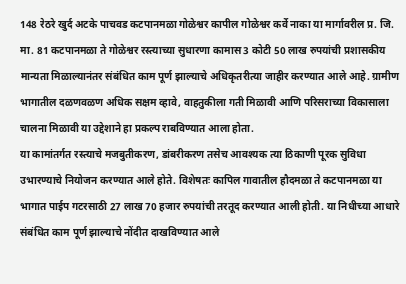148 रेठरे खुर्द अटके पाचवड कटपानमळा गोळेश्वर कापील गोळेश्वर कर्वे नाका या मार्गावरील प्र. जि. मा. 81 कटपानमळा ते गोळेश्वर रस्त्याच्या सुधारणा कामास 3 कोटी 50 लाख रुपयांची प्रशासकीय मान्यता मिळाल्यानंतर संबंधित काम पूर्ण झाल्याचे अधिकृतरीत्या जाहीर करण्यात आले आहे. ग्रामीण भागातील दळणवळण अधिक सक्षम व्हावे, वाहतुकीला गती मिळावी आणि परिसराच्या विकासाला चालना मिळावी या उद्देशाने हा प्रकल्प राबविण्यात आला होता.
या कामांतर्गत रस्त्याचे मजबुतीकरण, डांबरीकरण तसेच आवश्यक त्या ठिकाणी पूरक सुविधा उभारण्याचे नियोजन करण्यात आले होते. विशेषतः कापिल गावातील हौदमळा ते कटपानमळा या भागात पाईप गटरसाठी 27 लाख 70 हजार रुपयांची तरतूद करण्यात आली होती. या निधीच्या आधारे संबंधित काम पूर्ण झाल्याचे नोंदीत दाखविण्यात आले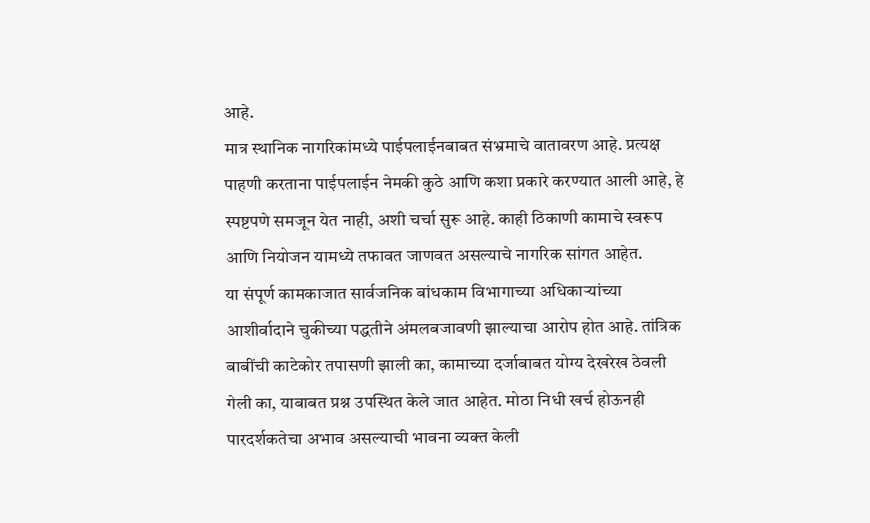आहे.
मात्र स्थानिक नागरिकांमध्ये पाईपलाईनबाबत संभ्रमाचे वातावरण आहे. प्रत्यक्ष पाहणी करताना पाईपलाईन नेमकी कुठे आणि कशा प्रकारे करण्यात आली आहे, हे स्पष्टपणे समजून येत नाही, अशी चर्चा सुरू आहे. काही ठिकाणी कामाचे स्वरूप आणि नियोजन यामध्ये तफावत जाणवत असल्याचे नागरिक सांगत आहेत.
या संपूर्ण कामकाजात सार्वजनिक बांधकाम विभागाच्या अधिकाऱ्यांच्या आशीर्वादाने चुकीच्या पद्धतीने अंमलबजावणी झाल्याचा आरोप होत आहे. तांत्रिक बाबींची काटेकोर तपासणी झाली का, कामाच्या दर्जाबाबत योग्य देखरेख ठेवली गेली का, याबाबत प्रश्न उपस्थित केले जात आहेत. मोठा निधी खर्च होऊनही पारदर्शकतेचा अभाव असल्याची भावना व्यक्त केली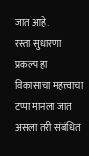जात आहे.
रस्ता सुधारणा प्रकल्प हा विकासाचा महत्त्वाचा टप्पा मानला जात असला तरी संबंधित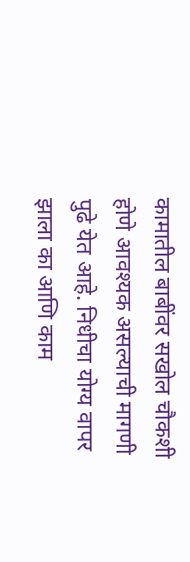कामातील बाबींवर सखोल चौकशी होणे आवश्यक असल्याची मागणी पुढे येत आहे. निधीचा योग्य वापर झाला का आणि काम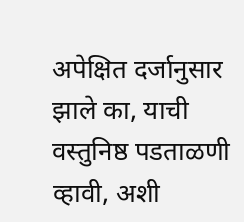अपेक्षित दर्जानुसार झाले का, याची वस्तुनिष्ठ पडताळणी व्हावी, अशी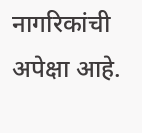नागरिकांची अपेक्षा आहे.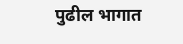पुढील भागात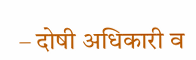– दोषी अधिकारी व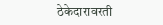ठेकेदारावरती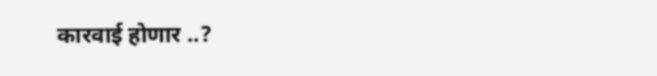कारवाई होणार ..?